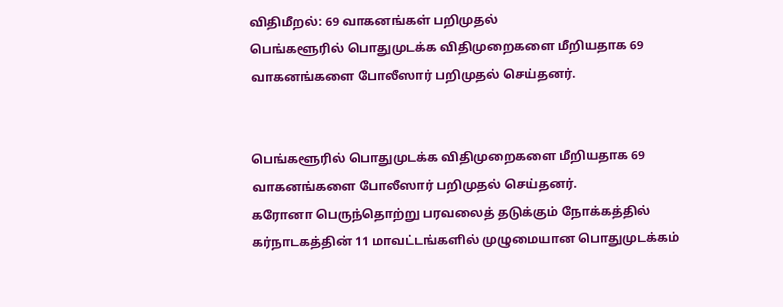விதிமீறல்: 69 வாகனங்கள் பறிமுதல்
பெங்களூரில் பொதுமுடக்க விதிமுறைகளை மீறியதாக 69 வாகனங்களை போலீஸார் பறிமுதல் செய்தனர்.


பெங்களூரில் பொதுமுடக்க விதிமுறைகளை மீறியதாக 69 வாகனங்களை போலீஸார் பறிமுதல் செய்தனர்.
கரோனா பெருந்தொற்று பரவலைத் தடுக்கும் நோக்கத்தில் கர்நாடகத்தின் 11 மாவட்டங்களில் முழுமையான பொதுமுடக்கம்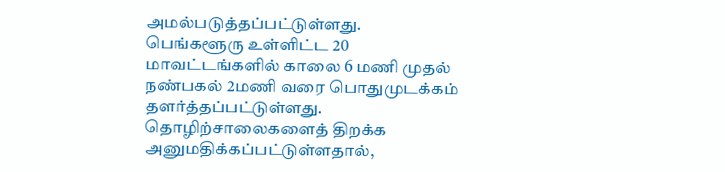அமல்படுத்தப்பட்டுள்ளது. பெங்களூரு உள்ளிட்ட 20 மாவட்டங்களில் காலை 6 மணி முதல் நண்பகல் 2மணி வரை பொதுமுடக்கம் தளர்த்தப்பட்டுள்ளது.
தொழிற்சாலைகளைத் திறக்க அனுமதிக்கப்பட்டுள்ளதால்,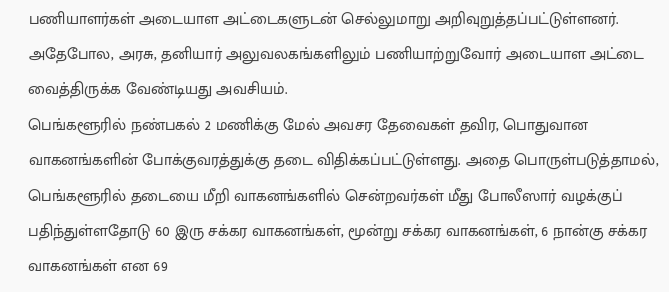பணியாளர்கள் அடையாள அட்டைகளுடன் செல்லுமாறு அறிவுறுத்தப்பட்டுள்ளனர். அதேபோல, அரசு, தனியார் அலுவலகங்களிலும் பணியாற்றுவோர் அடையாள அட்டை வைத்திருக்க வேண்டியது அவசியம்.
பெங்களூரில் நண்பகல் 2 மணிக்கு மேல் அவசர தேவைகள் தவிர, பொதுவான வாகனங்களின் போக்குவரத்துக்கு தடை விதிக்கப்பட்டுள்ளது. அதை பொருள்படுத்தாமல், பெங்களூரில் தடையை மீறி வாகனங்களில் சென்றவர்கள் மீது போலீஸார் வழக்குப் பதிந்துள்ளதோடு 60 இரு சக்கர வாகனங்கள், மூன்று சக்கர வாகனங்கள், 6 நான்கு சக்கர வாகனங்கள் என 69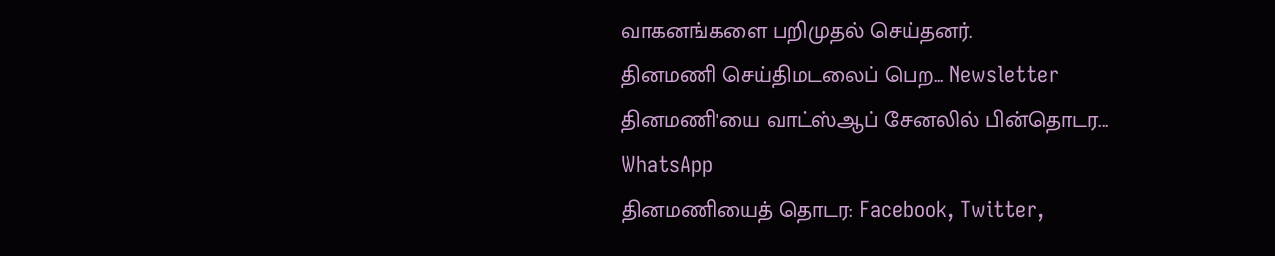வாகனங்களை பறிமுதல் செய்தனர்.
தினமணி செய்திமடலைப் பெற... Newsletter
தினமணி'யை வாட்ஸ்ஆப் சேனலில் பின்தொடர... WhatsApp
தினமணியைத் தொடர: Facebook, Twitter,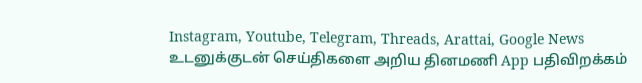Instagram, Youtube, Telegram, Threads, Arattai, Google News
உடனுக்குடன் செய்திகளை அறிய தினமணி App பதிவிறக்கம்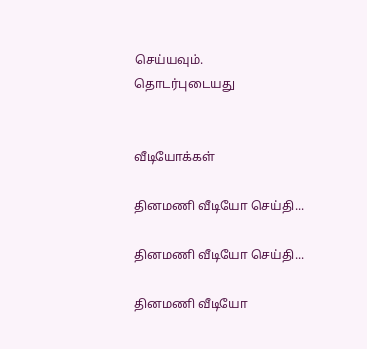செய்யவும்.
தொடர்புடையது


வீடியோக்கள்

தினமணி வீடியோ செய்தி...

தினமணி வீடியோ செய்தி...

தினமணி வீடியோ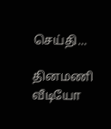செய்தி...

தினமணி வீடியோ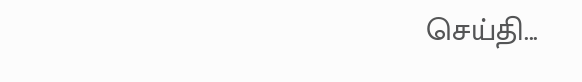செய்தி...